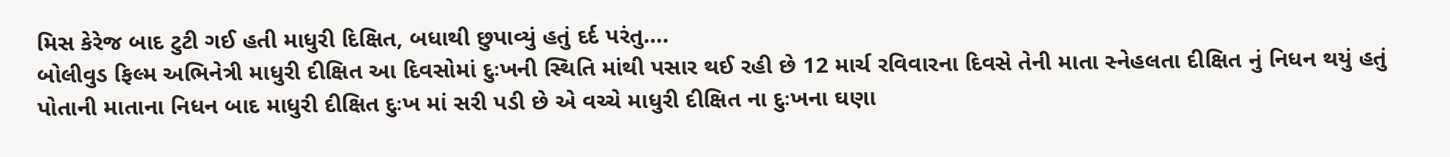મિસ કેરેજ બાદ ટુટી ગઈ હતી માધુરી દિક્ષિત, બધાથી છુપાવ્યું હતું દર્દ પરંતુ….
બોલીવુડ ફિલ્મ અભિનેત્રી માધુરી દીક્ષિત આ દિવસોમાં દુઃખની સ્થિતિ માંથી પસાર થઈ રહી છે 12 માર્ચ રવિવારના દિવસે તેની માતા સ્નેહલતા દીક્ષિત નું નિધન થયું હતું પોતાની માતાના નિધન બાદ માધુરી દીક્ષિત દુઃખ માં સરી પડી છે એ વચ્ચે માધુરી દીક્ષિત ના દુઃખના ઘણા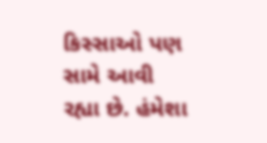કિસ્સાઓ પણ સામે આવી રહ્યા છે. હંમેશા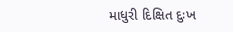માધુરી દિક્ષિત દુઃખ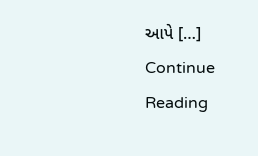આપે […]
Continue Reading